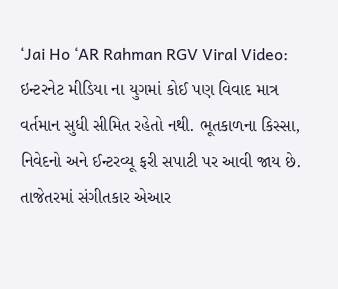‘Jai Ho ‘AR Rahman RGV Viral Video: ઇન્ટરનેટ મીડિયા ના યુગમાં કોઈ પણ વિવાદ માત્ર વર્તમાન સુધી સીમિત રહેતો નથી. ભૂતકાળના કિસ્સા, નિવેદનો અને ઈન્ટરવ્યૂ ફરી સપાટી પર આવી જાય છે. તાજેતરમાં સંગીતકાર એઆર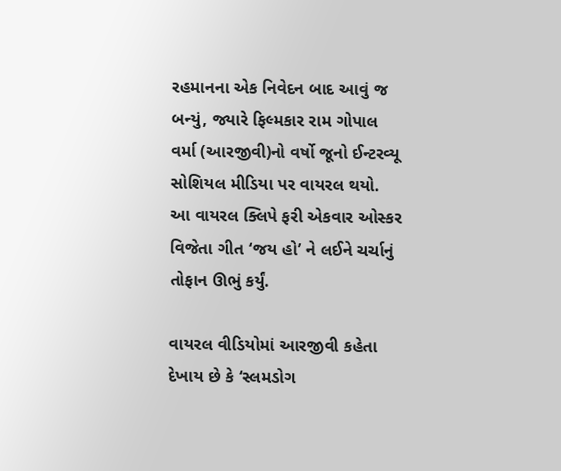રહમાનના એક નિવેદન બાદ આવું જ બન્યું, જ્યારે ફિલ્મકાર રામ ગોપાલ વર્મા (આરજીવી)નો વર્ષો જૂનો ઈન્ટરવ્યૂ સોશિયલ મીડિયા પર વાયરલ થયો. આ વાયરલ ક્લિપે ફરી એકવાર ઓસ્કર વિજેતા ગીત ‘જય હો’ ને લઈને ચર્ચાનું તોફાન ઊભું કર્યું.

વાયરલ વીડિયોમાં આરજીવી કહેતા દેખાય છે કે ‘સ્લમડોગ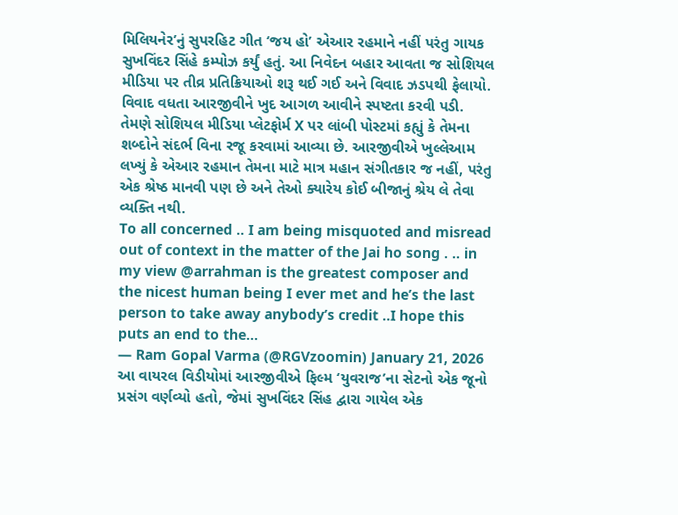મિલિયનેર’નું સુપરહિટ ગીત ‘જય હો’ એઆર રહમાને નહીં પરંતુ ગાયક સુખવિંદર સિંહે કમ્પોઝ કર્યું હતું. આ નિવેદન બહાર આવતા જ સોશિયલ મીડિયા પર તીવ્ર પ્રતિક્રિયાઓ શરૂ થઈ ગઈ અને વિવાદ ઝડપથી ફેલાયો.
વિવાદ વધતા આરજીવીને ખુદ આગળ આવીને સ્પષ્ટતા કરવી પડી. તેમણે સોશિયલ મીડિયા પ્લેટફોર્મ X પર લાંબી પોસ્ટમાં કહ્યું કે તેમના શબ્દોને સંદર્ભ વિના રજૂ કરવામાં આવ્યા છે. આરજીવીએ ખુલ્લેઆમ લખ્યું કે એઆર રહમાન તેમના માટે માત્ર મહાન સંગીતકાર જ નહીં, પરંતુ એક શ્રેષ્ઠ માનવી પણ છે અને તેઓ ક્યારેય કોઈ બીજાનું શ્રેય લે તેવા વ્યક્તિ નથી.
To all concerned .. I am being misquoted and misread out of context in the matter of the Jai ho song . .. in my view @arrahman is the greatest composer and the nicest human being I ever met and he’s the last person to take away anybody’s credit ..I hope this puts an end to the…
— Ram Gopal Varma (@RGVzoomin) January 21, 2026
આ વાયરલ વિડીયોમાં આરજીવીએ ફિલ્મ ‘યુવરાજ’ના સેટનો એક જૂનો પ્રસંગ વર્ણવ્યો હતો, જેમાં સુખવિંદર સિંહ દ્વારા ગાયેલ એક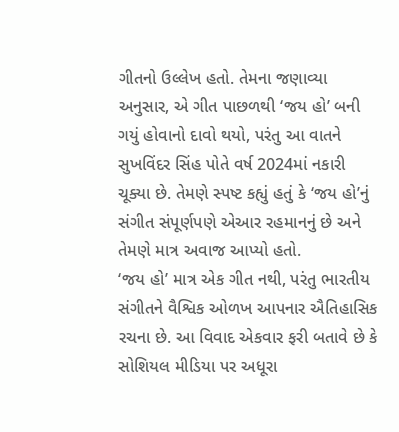ગીતનો ઉલ્લેખ હતો. તેમના જણાવ્યા અનુસાર, એ ગીત પાછળથી ‘જય હો’ બની ગયું હોવાનો દાવો થયો, પરંતુ આ વાતને સુખવિંદર સિંહ પોતે વર્ષ 2024માં નકારી ચૂક્યા છે. તેમણે સ્પષ્ટ કહ્યું હતું કે ‘જય હો’નું સંગીત સંપૂર્ણપણે એઆર રહમાનનું છે અને તેમણે માત્ર અવાજ આપ્યો હતો.
‘જય હો’ માત્ર એક ગીત નથી, પરંતુ ભારતીય સંગીતને વૈશ્વિક ઓળખ આપનાર ઐતિહાસિક રચના છે. આ વિવાદ એકવાર ફરી બતાવે છે કે સોશિયલ મીડિયા પર અધૂરા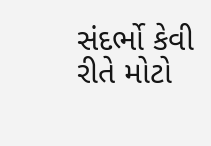સંદર્ભો કેવી રીતે મોટો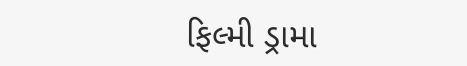ફિલ્મી ડ્રામા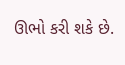ઊભો કરી શકે છે.